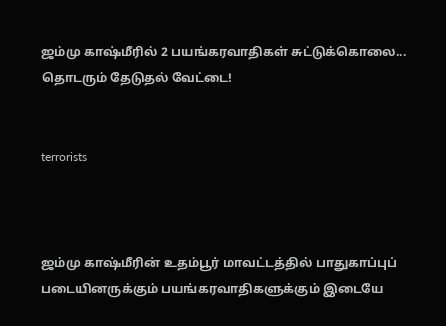ஜம்மு காஷ்மீரில் 2 பயங்கரவாதிகள் சுட்டுக்கொலை... தொடரும் தேடுதல் வேட்டை!


terrorists



ஜம்மு காஷ்மீரின் உதம்பூர் மாவட்டத்தில் பாதுகாப்புப் படையினருக்கும் பயங்கரவாதிகளுக்கும் இடையே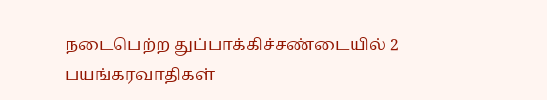நடைபெற்ற துப்பாக்கிச்சண்டையில் 2 பயங்கரவாதிகள்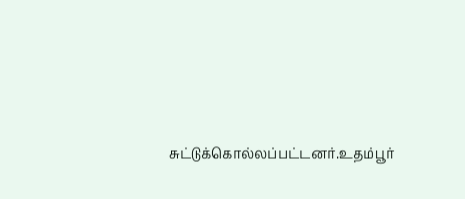சுட்டுக்கொல்லப்பட்டனர்.உதம்பூர்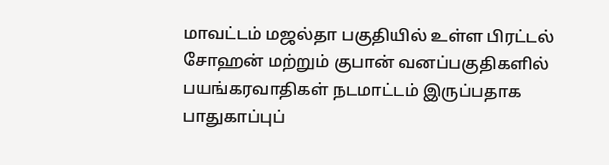மாவட்டம் மஜல்தா பகுதியில் உள்ள பிரட்டல் சோஹன் மற்றும் குபான் வனப்பகுதிகளில் பயங்கரவாதிகள் நடமாட்டம் இருப்பதாக பாதுகாப்புப்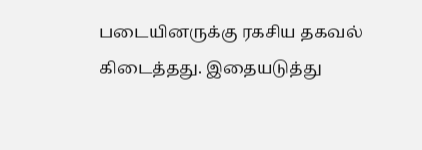படையினருக்கு ரகசிய தகவல் கிடைத்தது. இதையடுத்து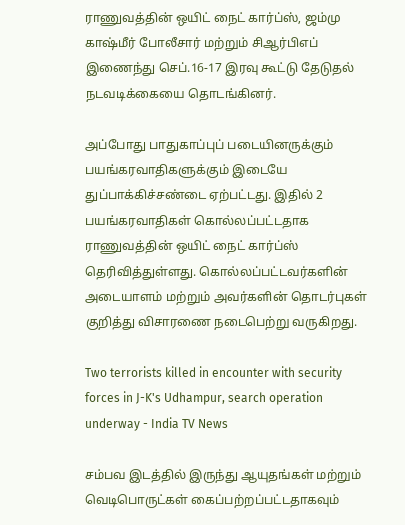ராணுவத்தின் ஒயிட் நைட் கார்ப்ஸ், ஜம்மு காஷ்மீர் போலீசார் மற்றும் சிஆர்பிஎப் இணைந்து செப்.16-17 இரவு கூட்டு தேடுதல் நடவடிக்கையை தொடங்கினர்.

அப்போது பாதுகாப்புப் படையினருக்கும் பயங்கரவாதிகளுக்கும் இடையே துப்பாக்கிச்சண்டை ஏற்பட்டது. இதில் 2 பயங்கரவாதிகள் கொல்லப்பட்டதாக ராணுவத்தின் ஒயிட் நைட் கார்ப்ஸ் தெரிவித்துள்ளது. கொல்லப்பட்டவர்களின் அடையாளம் மற்றும் அவர்களின் தொடர்புகள் குறித்து விசாரணை நடைபெற்று வருகிறது.

Two terrorists killed in encounter with security forces in J-K's Udhampur, search operation underway - India TV News

சம்பவ இடத்தில் இருந்து ஆயுதங்கள் மற்றும் வெடிபொருட்கள் கைப்பற்றப்பட்டதாகவும்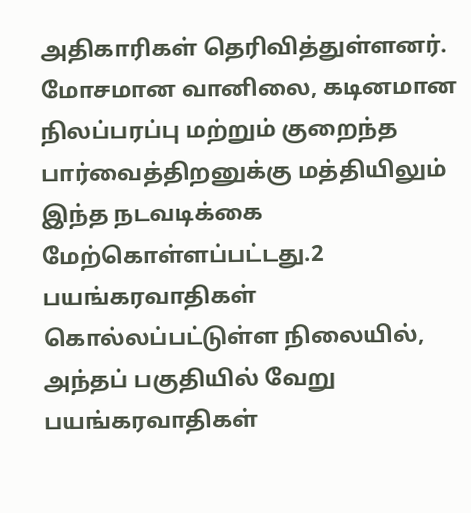அதிகாரிகள் தெரிவித்துள்ளனர். மோசமான வானிலை, கடினமான நிலப்பரப்பு மற்றும் குறைந்த பார்வைத்திறனுக்கு மத்தியிலும் இந்த நடவடிக்கை மேற்கொள்ளப்பட்டது.2 பயங்கரவாதிகள் கொல்லப்பட்டுள்ள நிலையில், அந்தப் பகுதியில் வேறு பயங்கரவாதிகள்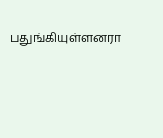பதுங்கியுள்ளனரா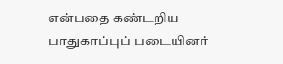என்பதை கண்டறிய பாதுகாப்புப் படையினர்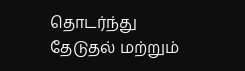தொடர்ந்து தேடுதல் மற்றும்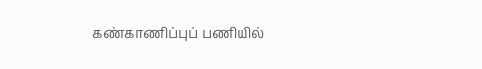கண்காணிப்புப் பணியில்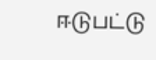ஈடுபட்டு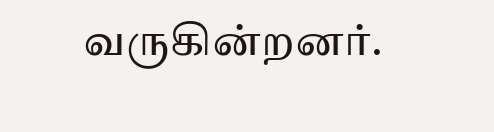வருகின்றனர்.